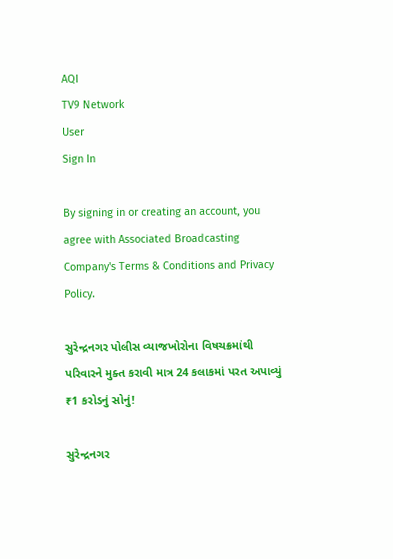AQI
TV9 Network
User
Sign In

By signing in or creating an account, you agree with Associated Broadcasting Company's Terms & Conditions and Privacy Policy.

સુરેન્દ્રનગર પોલીસ વ્યાજખોરોના વિષચક્રમાંથી પરિવારને મુક્ત કરાવી માત્ર 24 કલાકમાં પરત અપાવ્યું ₹1 કરોડનું સોનું!

સુરેન્દ્રનગર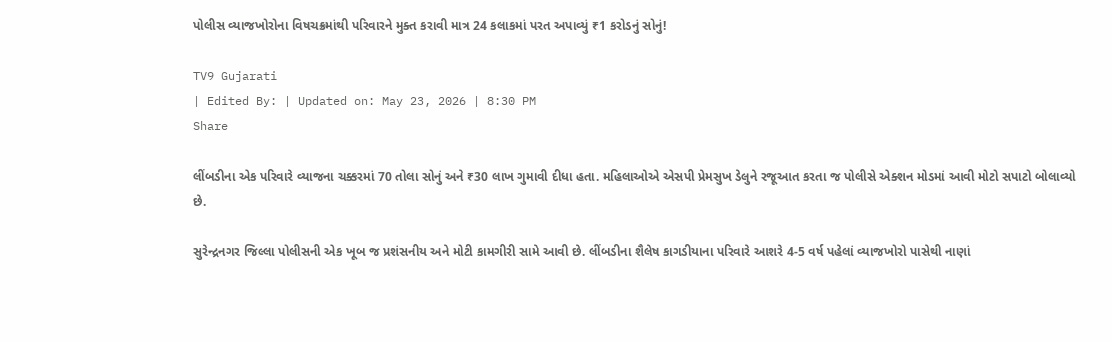પોલીસ વ્યાજખોરોના વિષચક્રમાંથી પરિવારને મુક્ત કરાવી માત્ર 24 કલાકમાં પરત અપાવ્યું ₹1 કરોડનું સોનું!

TV9 Gujarati
| Edited By: | Updated on: May 23, 2026 | 8:30 PM
Share

લીંબડીના એક પરિવારે વ્યાજના ચક્કરમાં 70 તોલા સોનું અને ₹30 લાખ ગુમાવી દીધા હતા. મહિલાઓએ એસપી પ્રેમસુખ ડેલુને રજૂઆત કરતા જ પોલીસે એક્શન મોડમાં આવી મોટો સપાટો બોલાવ્યો છે.

સુરેન્દ્રનગર જિલ્લા પોલીસની એક ખૂબ જ પ્રશંસનીય અને મોટી કામગીરી સામે આવી છે. લીંબડીના શૈલેષ કાગડીયાના પરિવારે આશરે 4-5 વર્ષ પહેલાં વ્યાજખોરો પાસેથી નાણાં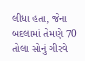લીધા હતા, જેના બદલામાં તેમણે 70 તોલા સોનું ગીરવે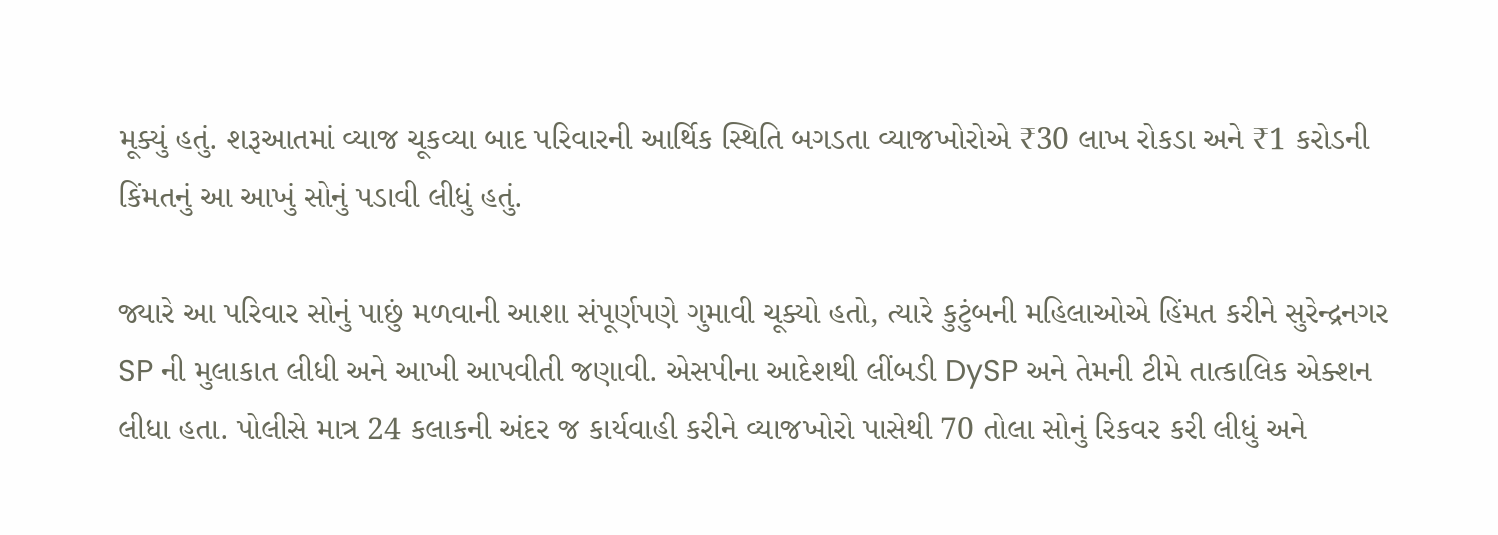મૂક્યું હતું. શરૂઆતમાં વ્યાજ ચૂકવ્યા બાદ પરિવારની આર્થિક સ્થિતિ બગડતા વ્યાજખોરોએ ₹30 લાખ રોકડા અને ₹1 કરોડની કિંમતનું આ આખું સોનું પડાવી લીધું હતું.

જ્યારે આ પરિવાર સોનું પાછું મળવાની આશા સંપૂર્ણપણે ગુમાવી ચૂક્યો હતો, ત્યારે કુટુંબની મહિલાઓએ હિંમત કરીને સુરેન્દ્રનગર SP ની મુલાકાત લીધી અને આખી આપવીતી જણાવી. એસપીના આદેશથી લીંબડી DySP અને તેમની ટીમે તાત્કાલિક એક્શન લીધા હતા. પોલીસે માત્ર 24 કલાકની અંદર જ કાર્યવાહી કરીને વ્યાજખોરો પાસેથી 70 તોલા સોનું રિકવર કરી લીધું અને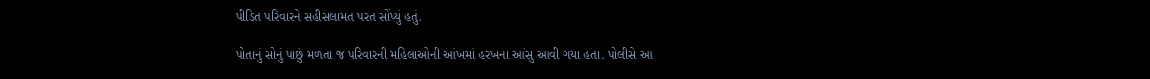પીડિત પરિવારને સહીસલામત પરત સોંપ્યું હતું.

પોતાનું સોનું પાછું મળતા જ પરિવારની મહિલાઓની આંખમાં હરખના આંસુ આવી ગયા હતા. પોલીસે આ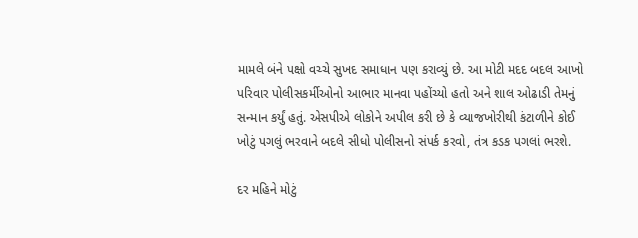મામલે બંને પક્ષો વચ્ચે સુખદ સમાધાન પણ કરાવ્યું છે. આ મોટી મદદ બદલ આખો પરિવાર પોલીસકર્મીઓનો આભાર માનવા પહોંચ્યો હતો અને શાલ ઓઢાડી તેમનું સન્માન કર્યું હતું. એસપીએ લોકોને અપીલ કરી છે કે વ્યાજખોરીથી કંટાળીને કોઈ ખોટું પગલું ભરવાને બદલે સીધો પોલીસનો સંપર્ક કરવો, તંત્ર કડક પગલાં ભરશે.

દર મહિને મોટું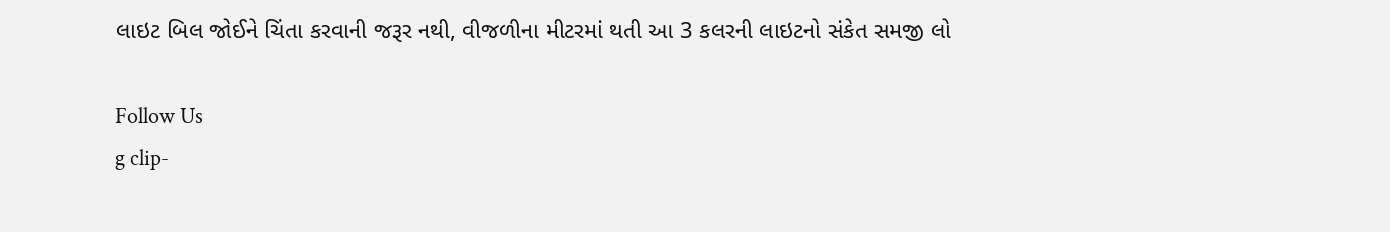લાઇટ બિલ જોઈને ચિંતા કરવાની જરૂર નથી, વીજળીના મીટરમાં થતી આ 3 કલરની લાઇટનો સંકેત સમજી લો

Follow Us
g clip-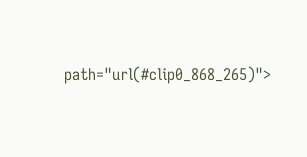path="url(#clip0_868_265)">